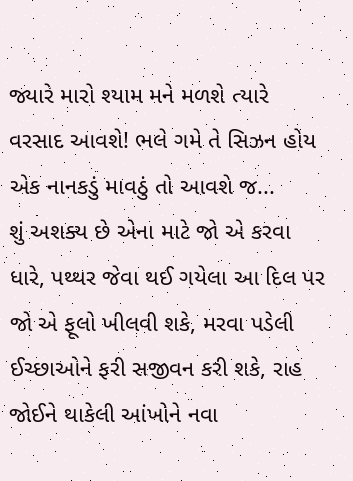જ્યારે મારો શ્યામ મને મળશે ત્યારે વરસાદ આવશે! ભલે ગમે તે સિઝન હોય એક નાનકડું માવઠું તો આવશે જ...
શું અશક્ય છે એના માટે જો એ કરવા ધારે, પથ્થર જેવા થઈ ગયેલા આ દિલ પર જો એ ફૂલો ખીલવી શકે, મરવા પડેલી ઈચ્છાઓને ફરી સજીવન કરી શકે, રાહ જોઈને થાકેલી આંખોને નવા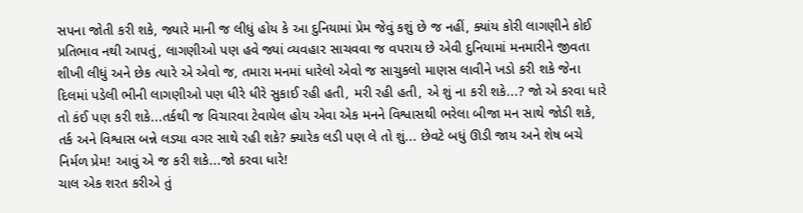સપના જોતી કરી શકે, જ્યારે માની જ લીધું હોય કે આ દુનિયામાં પ્રેમ જેવું કશું છે જ નહીં, ક્યાંય કોરી લાગણીને કોઈ પ્રતિભાવ નથી આપતું, લાગણીઓ પણ હવે જ્યાં વ્યવહાર સાચવવા જ વપરાય છે એવી દુનિયામાં મનમારીને જીવતા શીખી લીધું અને છેક ત્યારે એ એવો જ, તમારા મનમાં ધારેલો એવો જ સાચુકલો માણસ લાવીને ખડો કરી શકે જેના દિલમાં પડેલી ભીની લાગણીઓ પણ ધીરે ધીરે સુકાઈ રહી હતી, મરી રહી હતી, એ શું ના કરી શકે...? જો એ કરવા ધારે તો કંઈ પણ કરી શકે...તર્કથી જ વિચારવા ટેવાયેલ હોય એવા એક મનને વિશ્વાસથી ભરેલા બીજા મન સાથે જોડી શકે, તર્ક અને વિશ્વાસ બન્ને લડ્યા વગર સાથે રહી શકે? ક્યારેક લડી પણ લે તો શું... છેવટે બધું ઊડી જાય અને શેષ બચે નિર્મળ પ્રેમ! આવું એ જ કરી શકે...જો કરવા ધારે!
ચાલ એક શરત કરીએ તું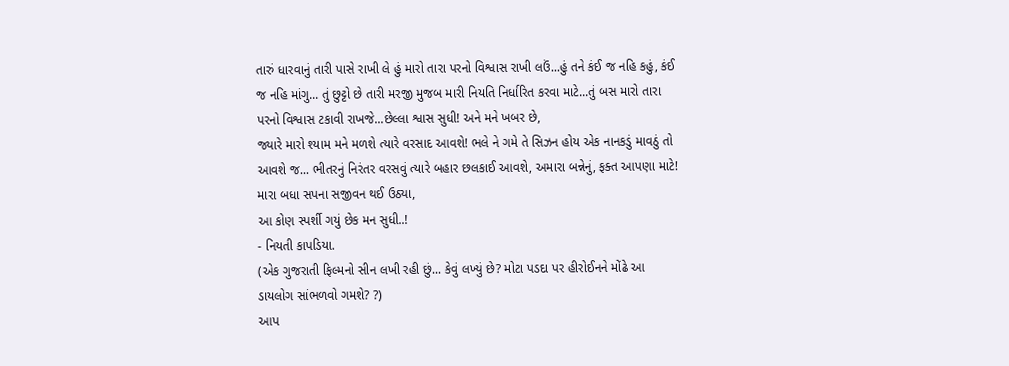તારું ધારવાનું તારી પાસે રાખી લે હું મારો તારા પરનો વિશ્વાસ રાખી લઉં...હું તને કંઈ જ નહિ કહું, કંઈ જ નહિ માંગુ... તું છુટ્ટો છે તારી મરજી મુજબ મારી નિયતિ નિર્ધારિત કરવા માટે...તું બસ મારો તારા પરનો વિશ્વાસ ટકાવી રાખજે...છેલ્લા શ્વાસ સુધી! અને મને ખબર છે,
જ્યારે મારો શ્યામ મને મળશે ત્યારે વરસાદ આવશે! ભલે ને ગમે તે સિઝન હોય એક નાનકડું માવઠું તો આવશે જ... ભીતરનું નિરંતર વરસવું ત્યારે બહાર છલકાઈ આવશે, અમારા બન્નેનું, ફક્ત આપણા માટે!
મારા બધા સપના સજીવન થઈ ઉઠ્યા,
આ કોણ સ્પર્શી ગયું છેક મન સુધી..!
- નિયતી કાપડિયા.
(એક ગુજરાતી ફિલ્મનો સીન લખી રહી છું... કેવું લખ્યું છે? મોટા પડદા પર હીરોઈનને મોંઢે આ ડાયલોગ સાંભળવો ગમશે? ?)
આપ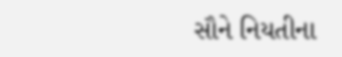સૌને નિયતીના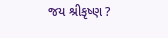જય શ્રીકૃષ્ણ ?